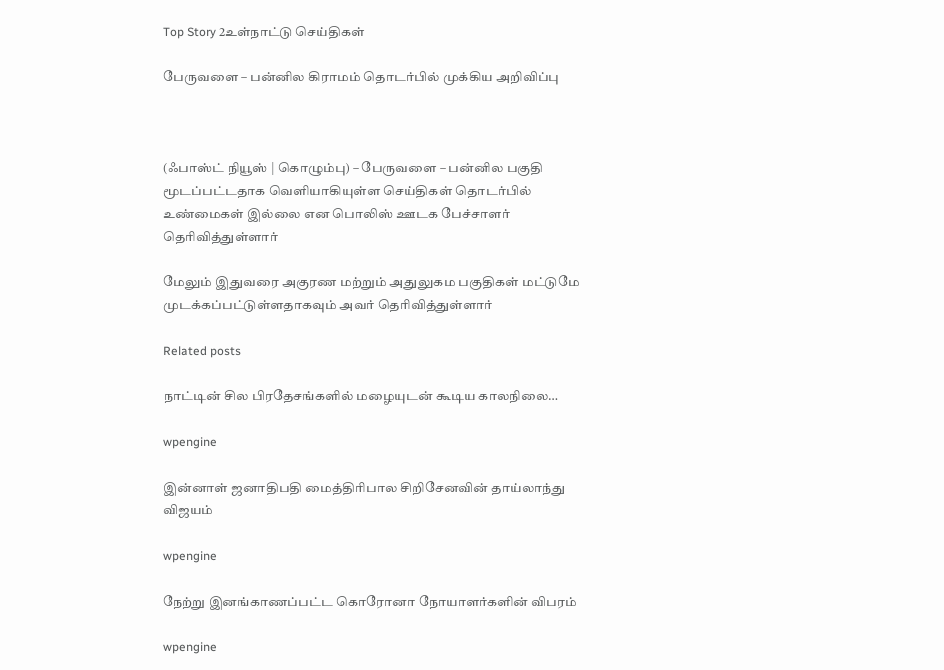Top Story 2உள்நாட்டு செய்திகள்

பேருவளை – பன்னில கிராமம் தொடர்பில் முக்கிய அறிவிப்பு



(ஃபாஸ்ட் நியூஸ் | கொழும்பு) – பேருவளை – பன்னில பகுதி மூடப்பட்டதாக வெளியாகியுள்ள செய்திகள் தொடர்பில் உண்மைகள் இல்லை என பொலிஸ் ஊடக பேச்சாளர் தெரிவித்துள்ளார்

மேலும் இதுவரை அகுரண மற்றும் அதுலுகம பகுதிகள் மட்டுமே முடக்கப்பட்டுள்ளதாகவும் அவர் தெரிவித்துள்ளார்

Related posts

நாட்டின் சில பிரதேசங்களில் மழையுடன் கூடிய காலநிலை…

wpengine

இன்னாள் ஜனாதிபதி மைத்திரிபால சிறிசேனவின் தாய்லாந்து விஜயம்

wpengine

நேற்று இனங்காணப்பட்ட கொரோனா நோயாளர்களின் விபரம்

wpengine